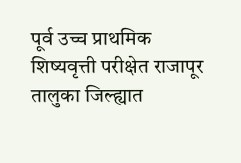पूर्व उच्च प्राथमिक शिष्यवृत्ती परीक्षेत राजापूर तालुका जिल्ह्यात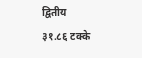द्वितीय
३१.८६ टक्के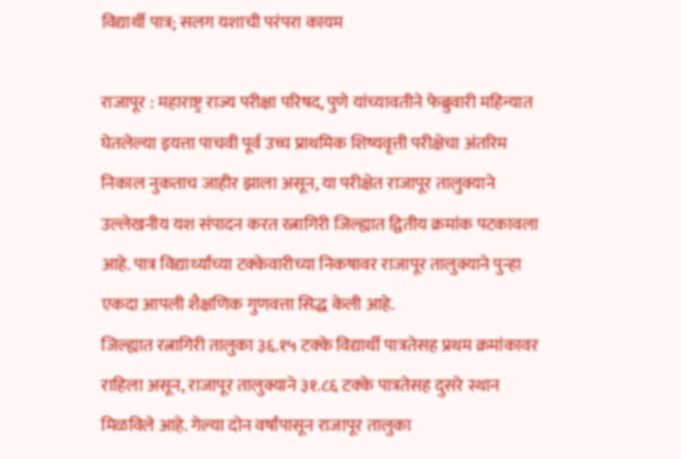विद्यार्थी पात्र; सलग यशाची परंपरा कायम

राजापूर : महाराष्ट्र राज्य परीक्षा परिषद, पुणे यांच्यावतीने फेब्रुवारी महिन्यात घेतलेल्या इयत्ता पाचवी पूर्व उच्च प्राथमिक शिष्यवृत्ती परीक्षेचा अंतरिम निकाल नुकताच जाहीर झाला असून, या परीक्षेत राजापूर तालुक्याने उल्लेखनीय यश संपादन करत रत्नागिरी जिल्ह्यात द्वितीय क्रमांक पटकावला आहे. पात्र विद्यार्थ्यांच्या टक्केवारीच्या निकषावर राजापूर तालुक्याने पुन्हा एकदा आपली शैक्षणिक गुणवत्ता सिद्ध केली आहे.
जिल्ह्यात रत्नागिरी तालुका ३६.१५ टक्के विद्यार्थी पात्रतेसह प्रथम क्रमांकावर राहिला असून, राजापूर तालुक्याने ३१.८६ टक्के पात्रतेसह दुसरे स्थान मिळविले आहे. गेल्या दोन वर्षांपासून राजापूर तालुका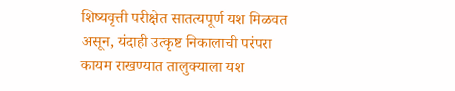शिष्यवृत्ती परीक्षेत सातत्यपूर्ण यश मिळवत असून, यंदाही उत्कृष्ट निकालाची परंपरा कायम राखण्यात तालुक्याला यश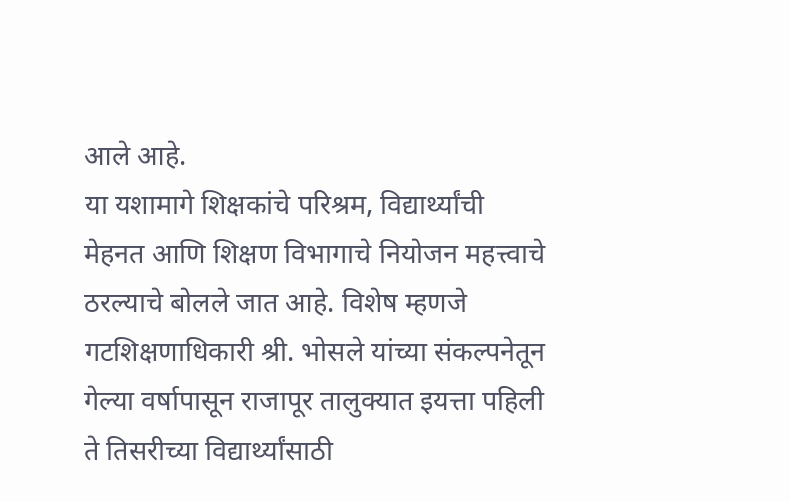आले आहे.
या यशामागे शिक्षकांचे परिश्रम, विद्यार्थ्यांची मेहनत आणि शिक्षण विभागाचे नियोजन महत्त्वाचे ठरल्याचे बोलले जात आहे. विशेष म्हणजे गटशिक्षणाधिकारी श्री. भोसले यांच्या संकल्पनेतून गेल्या वर्षापासून राजापूर तालुक्यात इयत्ता पहिली ते तिसरीच्या विद्यार्थ्यांसाठी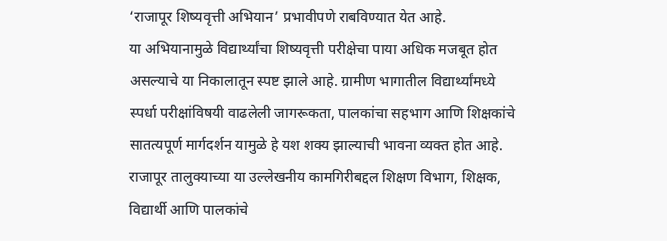‘राजापूर शिष्यवृत्ती अभियान’ प्रभावीपणे राबविण्यात येत आहे.
या अभियानामुळे विद्यार्थ्यांचा शिष्यवृत्ती परीक्षेचा पाया अधिक मजबूत होत असल्याचे या निकालातून स्पष्ट झाले आहे. ग्रामीण भागातील विद्यार्थ्यांमध्ये स्पर्धा परीक्षांविषयी वाढलेली जागरूकता, पालकांचा सहभाग आणि शिक्षकांचे सातत्यपूर्ण मार्गदर्शन यामुळे हे यश शक्य झाल्याची भावना व्यक्त होत आहे.
राजापूर तालुक्याच्या या उल्लेखनीय कामगिरीबद्दल शिक्षण विभाग, शिक्षक, विद्यार्थी आणि पालकांचे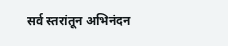सर्व स्तरांतून अभिनंदन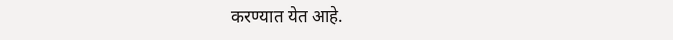करण्यात येत आहे.